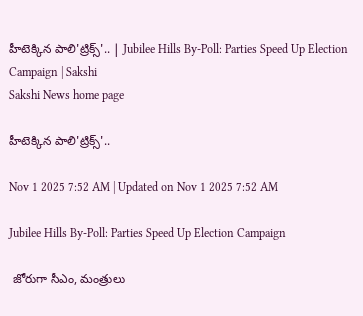హీటెక్కిన పాలి'ట్రిక్స్‌'.. | Jubilee Hills By-Poll: Parties Speed Up Election Campaign | Sakshi
Sakshi News home page

హీటెక్కిన పాలి'ట్రిక్స్‌'..

Nov 1 2025 7:52 AM | Updated on Nov 1 2025 7:52 AM

Jubilee Hills By-Poll: Parties Speed Up Election Campaign

 జోరుగా సీఎం, మంత్రులు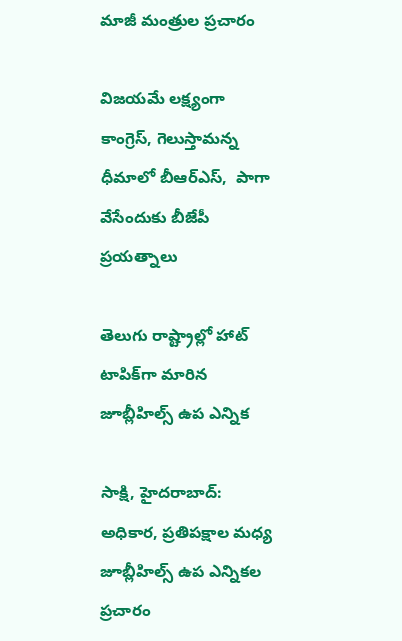మాజీ మంత్రుల ప్రచారం

విజయమే లక్ష్యంగా కాంగ్రెస్, గెలుస్తామన్న ధీమాలో బీఆర్‌ఎస్,  పాగా వేసేందుకు బీజేపీ ప్రయత్నాలు

తెలుగు రాష్ట్రాల్లో హాట్‌ టాపిక్‌గా మారిన జూబ్లీహిల్స్‌ ఉప ఎన్నిక

సాక్షి, హైదరాబాద్‌: అధికార, ప్రతిపక్షాల మధ్య జూబ్లీహిల్స్‌ ఉప ఎన్నికల ప్రచారం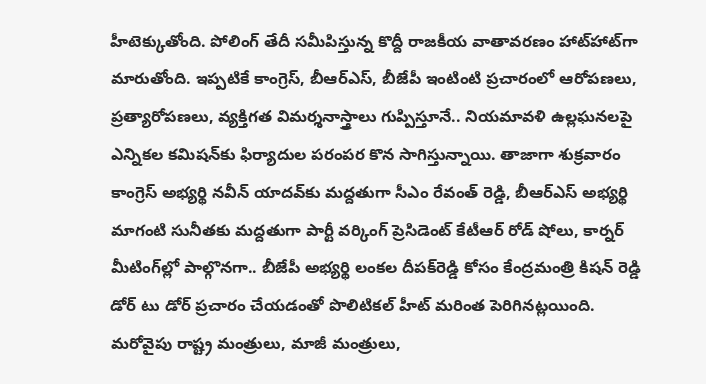హీటెక్కుతోంది. పోలింగ్‌ తేదీ సమీపిస్తున్న కొద్దీ రాజకీయ వాతావరణం హాట్‌హాట్‌గా మారుతోంది. ఇప్పటికే కాంగ్రెస్, బీఆర్‌ఎస్, బీజేపీ ఇంటింటి ప్రచారంలో ఆరోపణలు, ప్రత్యారోపణలు, వ్యక్తిగత విమర్శనాస్త్రాలు గుప్పిస్తూనే.. నియమావళి ఉల్లఘనలపై ఎన్నికల కమిషన్‌కు ఫిర్యాదుల పరంపర కొన సాగిస్తున్నాయి. తాజాగా శుక్రవారం కాంగ్రెస్‌ అభ్యర్థి నవీన్‌ యాదవ్‌కు మద్దతుగా సీఎం రేవంత్‌ రెడ్డి, బీఆర్‌ఎస్‌ అభ్యర్థి మాగంటి సునీతకు మద్దతుగా పార్టీ వర్కింగ్‌ ప్రెసిడెంట్‌ కేటీఆర్‌ రోడ్‌ షోలు, కార్నర్‌ మీటింగ్‌ల్లో పాల్గొనగా.. బీజేపీ అభ్యర్థి లంకల దీపక్‌రెడ్డి కోసం కేంద్రమంత్రి కిషన్‌ రెడ్డి డోర్‌ టు డోర్‌ ప్రచారం చేయడంతో పొలిటికల్‌ హీట్‌ మరింత పెరిగినట్లయింది. మరోవైపు రాష్ట్ర మంత్రులు, మాజీ మంత్రులు,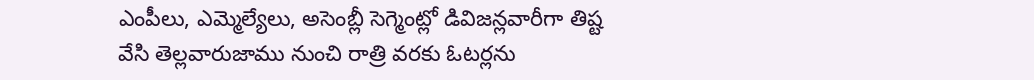ఎంపీలు, ఎమ్మెల్యేలు, అసెంబ్లీ సెగ్మెంట్లో డివిజన్లవారీగా తిష్ట వేసి తెల్లవారుజాము నుంచి రాత్రి వరకు ఓటర్లను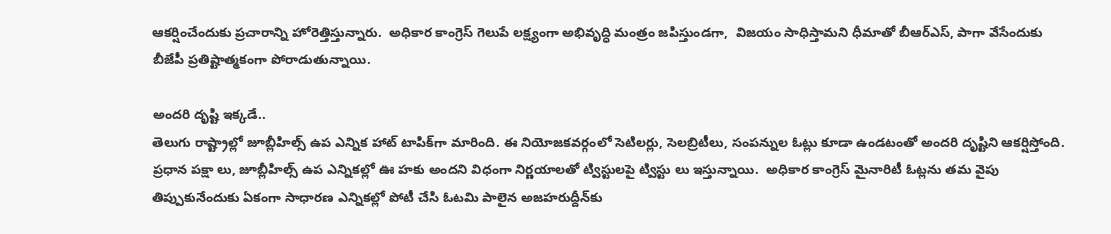ఆకర్షించేందుకు ప్రచారాన్ని హోరెత్తిస్తున్నారు.  అధికార కాంగ్రెస్‌ గెలుపే లక్ష్యంగా అభివృద్ధి మంత్రం జపిస్తుండగా,  విజయం సాధిస్తామని ధీమాతో బీఆర్‌ఎస్, పాగా వేసేందుకు బీజేపీ ప్రతిష్టాత్మకంగా పోరాడుతున్నాయి.

అందరి దృష్టి ఇక్కడే..
తెలుగు రాష్ట్రాల్లో జూబ్లీహిల్స్‌ ఉప ఎన్నిక హాట్‌ టాపిక్‌గా మారింది. ఈ నియోజకవర్గంలో సెటిలర్లు, సెలబ్రిటీలు, సంపన్నుల ఓట్లు కూడా ఉండటంతో అందరి దృష్టిని ఆకర్షిస్తోంది. ప్రధాన పక్షా లు, జూబ్లీహిల్స్‌ ఉప ఎన్నికల్లో ఊ హకు అందని విధంగా నిర్ణయాలతో ట్విస్టులపై ట్విస్టు లు ఇస్తున్నాయి.  అధికార కాంగ్రెస్‌ మైనారిటీ ఓట్లను తమ వైపు తిప్పుకునేందుకు ఏకంగా సాధారణ ఎన్నికల్లో పోటీ చేసి ఓటమి పాలైన అజహరుద్దీన్‌కు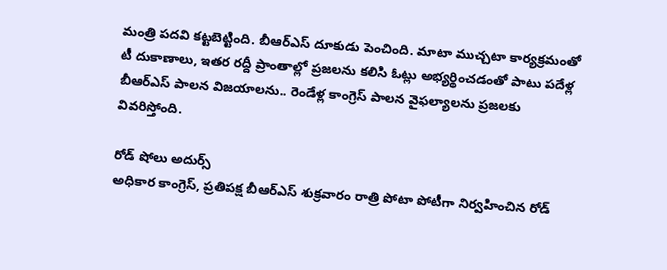మంత్రి పదవి కట్టబెట్టింది. బీఆర్‌ఎస్‌ దూకుడు పెంచింది. మాటా ముచ్చటా కార్యక్రమంతో టీ దుకాణాలు, ఇతర రద్దీ ప్రాంతాల్లో ప్రజలను కలిసి ఓట్లు అభ్యర్థించడంతో పాటు పదేళ్ల బీఆర్‌ఎస్‌ పాలన విజయాలను.. రెండేళ్ల కాంగ్రెస్‌ పాలన వైఫల్యాలను ప్రజలకు వివరిస్తోంది.

రోడ్‌ షోలు అదుర్స్‌
అధికార కాంగ్రెస్, ప్రతిపక్ష బీఆర్‌ఎస్‌ శుక్రవారం రాత్రి పోటా పోటీగా నిర్వహించిన రోడ్‌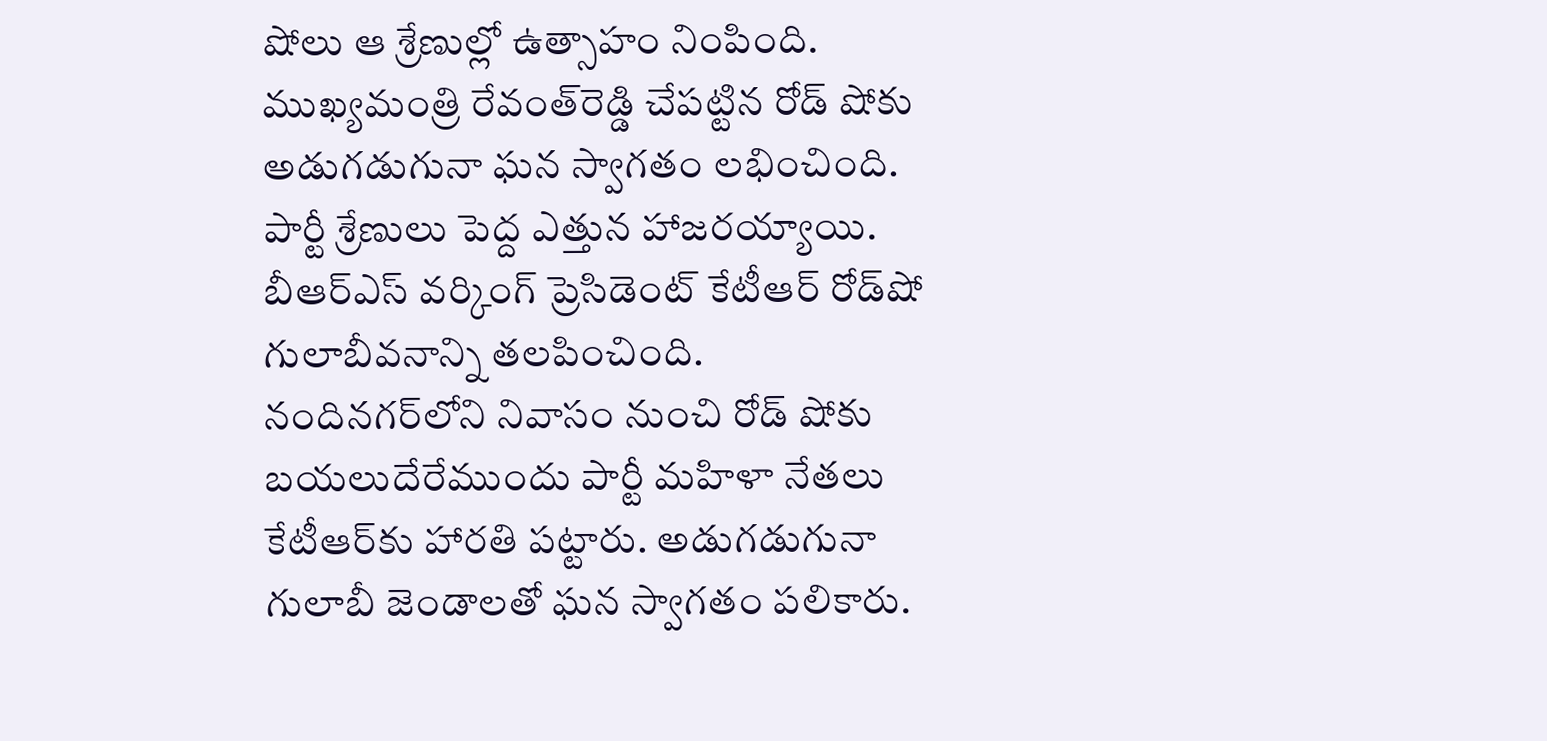షోలు ఆ శ్రేణుల్లో ఉత్సాహం నింపింది. ముఖ్యమంత్రి రేవంత్‌రెడ్డి చేపట్టిన రోడ్‌ షోకు అడుగడుగునా ఘన స్వాగతం లభించింది. పార్టీ శ్రేణులు పెద్ద ఎత్తున హాజరయ్యాయి. బీఆర్‌ఎస్‌ వర్కింగ్‌ ప్రెసిడెంట్‌ కేటీఆర్‌ రోడ్‌షో గులాబీవనాన్ని తలపించింది. నందినగర్‌లోని నివాసం నుంచి రోడ్‌ షోకు బయలుదేరేముందు పార్టీ మహిళా నేతలు కేటీఆర్‌కు హారతి పట్టారు. అడుగడుగునా గులాబీ జెండాలతో ఘన స్వాగతం పలికారు.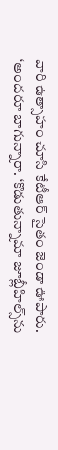వారి ఉత్సాహం చూసి కేటీఆర్‌ సైతం జెండా ఊపారు. ‘అందరూ బాగున్నారా. ‘కొడుతున్నామా జూబ్లీహిల్స్‌ను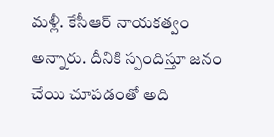మళ్లీ. కేసీఆర్‌ నాయకత్వం అన్నారు. దీనికి స్పందిస్తూ జనం చేయి చూపడంతో అది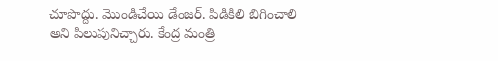చూపొద్దు. మొండిచేయి డేంజర్‌. పిడికిలి బిగించాలి అని పిలుపునిచ్చారు. కేంద్ర మంత్రి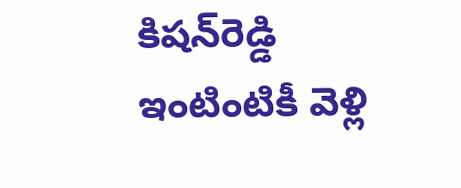కిషన్‌రెడ్డి ఇంటింటికీ వెళ్లి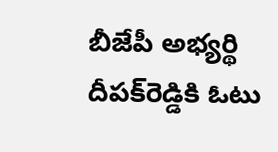బీజేపీ అభ్యర్థి దీపక్‌రెడ్డికి ఓటు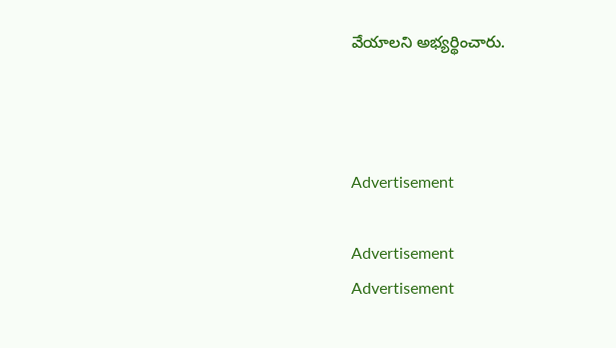వేయాలని అభ్యర్థించారు.



Advertisement

Advertisement
Advertisement